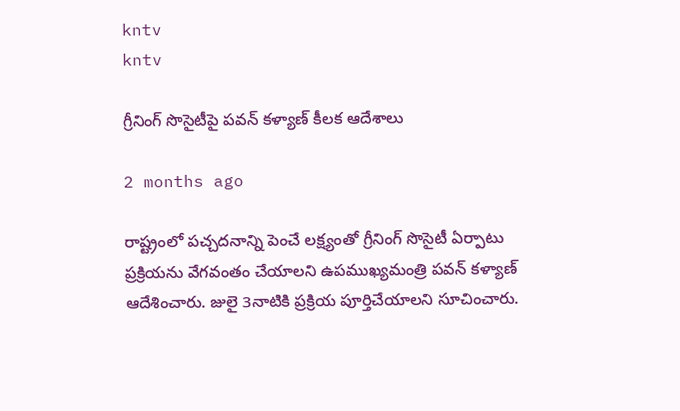kntv
kntv

గ్రీనింగ్ సొసైటీపై పవన్ కళ్యాణ్ కీలక ఆదేశాలు

2 months ago

రాష్ట్రంలో పచ్చదనాన్ని పెంచే లక్ష్యంతో గ్రీనింగ్ సొసైటీ ఏర్పాటు ప్రక్రియను వేగవంతం చేయాలని ఉపముఖ్యమంత్రి పవన్ కళ్యాణ్ ఆదేశించారు. జులై 3నాటికి ప్రక్రియ పూర్తిచేయాలని సూచించారు.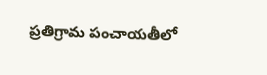ప్రతిగ్రామ పంచాయతీలో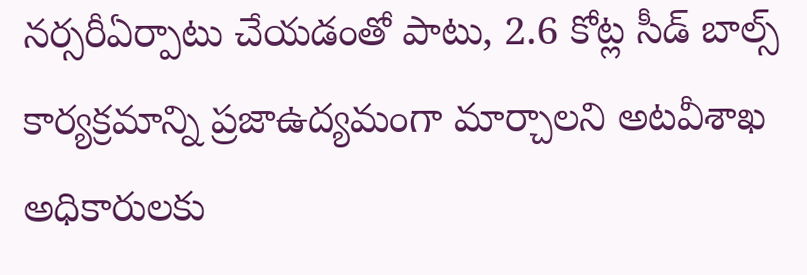నర్సరీఏర్పాటు చేయడంతో పాటు, 2.6 కోట్ల సీడ్ బాల్స్ కార్యక్రమాన్ని ప్రజాఉద్యమంగా మార్చాలని అటవీశాఖ అధికారులకు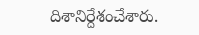దిశానిర్దేశంచేశారు.